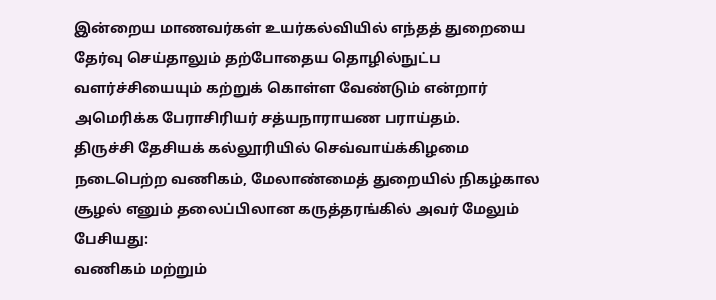இன்றைய மாணவர்கள் உயர்கல்வியில் எந்தத் துறையை தேர்வு செய்தாலும் தற்போதைய தொழில்நுட்ப வளர்ச்சியையும் கற்றுக் கொள்ள வேண்டும் என்றார் அமெரிக்க பேராசிரியர் சத்யநாராயண பராய்தம்.
திருச்சி தேசியக் கல்லூரியில் செவ்வாய்க்கிழமை நடைபெற்ற வணிகம், மேலாண்மைத் துறையில் நிகழ்கால சூழல் எனும் தலைப்பிலான கருத்தரங்கில் அவர் மேலும் பேசியது:
வணிகம் மற்றும்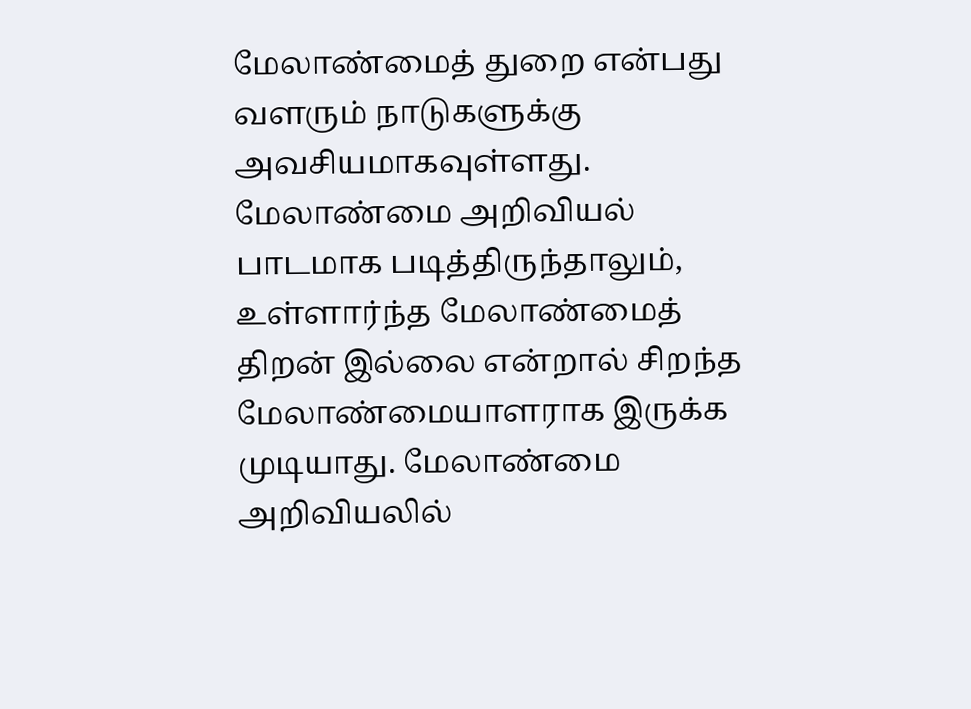மேலாண்மைத் துறை என்பது வளரும் நாடுகளுக்கு அவசியமாகவுள்ளது. மேலாண்மை அறிவியல் பாடமாக படித்திருந்தாலும், உள்ளார்ந்த மேலாண்மைத் திறன் இல்லை என்றால் சிறந்த மேலாண்மையாளராக இருக்க முடியாது. மேலாண்மை அறிவியலில்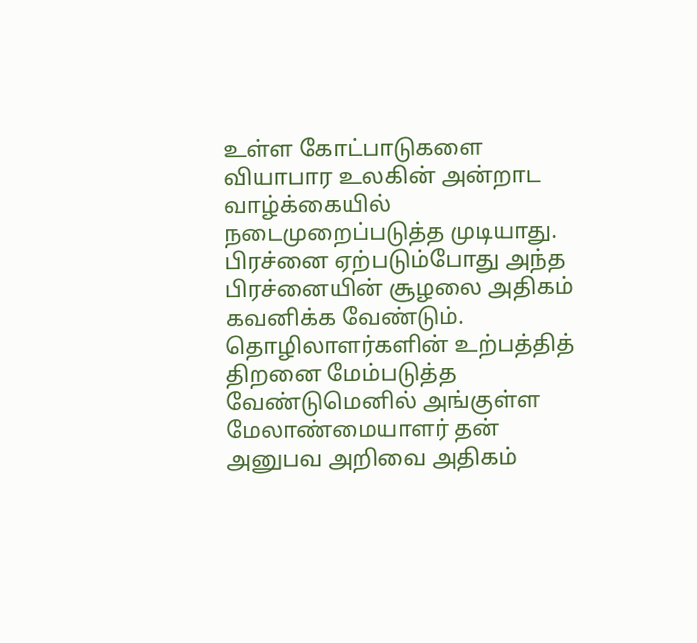உள்ள கோட்பாடுகளை வியாபார உலகின் அன்றாட வாழ்க்கையில் நடைமுறைப்படுத்த முடியாது. பிரச்னை ஏற்படும்போது அந்த பிரச்னையின் சூழலை அதிகம் கவனிக்க வேண்டும்.
தொழிலாளர்களின் உற்பத்தித் திறனை மேம்படுத்த வேண்டுமெனில் அங்குள்ள மேலாண்மையாளர் தன் அனுபவ அறிவை அதிகம்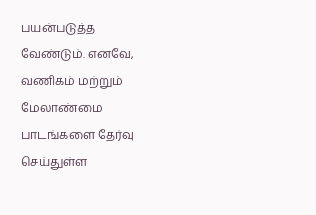பயன்படுத்த வேண்டும். எனவே, வணிகம் மற்றும் மேலாண்மை பாடங்களை தேர்வு செய்துள்ள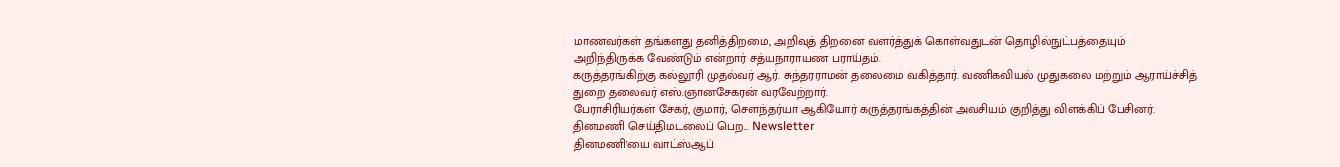மாணவர்கள் தங்களது தனித்திறமை, அறிவுத் திறனை வளர்த்துக் கொள்வதுடன் தொழில்நுட்பத்தையும் அறிந்திருக்க வேண்டும் என்றார் சத்யநாராயண பராய்தம்.
கருத்தரங்கிற்கு கல்லூரி முதல்வர் ஆர். சுந்தரராமன் தலைமை வகித்தார். வணிகவியல் முதுகலை மற்றும் ஆராய்ச்சித் துறை தலைவர் எஸ்.ஞானசேகரன் வரவேற்றார்.
பேராசிரியர்கள் சேகர், குமார், சௌந்தர்யா ஆகியோர் கருத்தரங்கத்தின் அவசியம் குறித்து விளக்கிப் பேசினர்.
தினமணி செய்திமடலைப் பெற... Newsletter
தினமணி'யை வாட்ஸ்ஆப்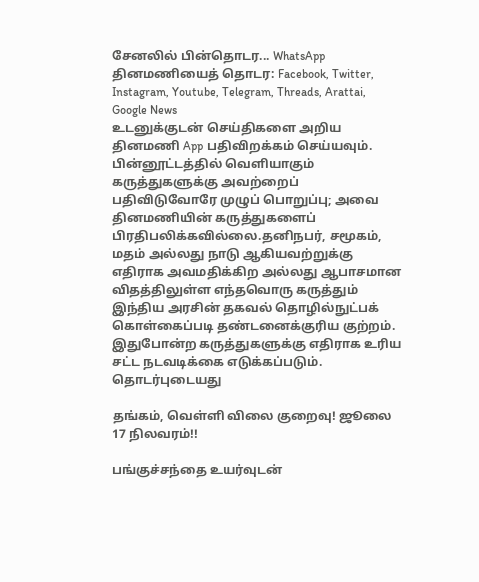சேனலில் பின்தொடர... WhatsApp
தினமணியைத் தொடர: Facebook, Twitter, Instagram, Youtube, Telegram, Threads, Arattai, Google News
உடனுக்குடன் செய்திகளை அறிய தினமணி App பதிவிறக்கம் செய்யவும்.
பின்னூட்டத்தில் வெளியாகும் கருத்துகளுக்கு அவற்றைப் பதிவிடுவோரே முழுப் பொறுப்பு; அவை தினமணியின் கருத்துகளைப் பிரதிபலிக்கவில்லை.தனிநபர், சமூகம், மதம் அல்லது நாடு ஆகியவற்றுக்கு எதிராக அவமதிக்கிற அல்லது ஆபாசமான விதத்திலுள்ள எந்தவொரு கருத்தும் இந்திய அரசின் தகவல் தொழில்நுட்பக் கொள்கைப்படி தண்டனைக்குரிய குற்றம். இதுபோன்ற கருத்துகளுக்கு எதிராக உரிய சட்ட நடவடிக்கை எடுக்கப்படும்.
தொடர்புடையது

தங்கம், வெள்ளி விலை குறைவு! ஜூலை 17 நிலவரம்!!

பங்குச்சந்தை உயர்வுடன்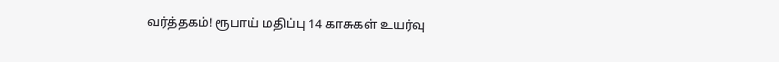வர்த்தகம்! ரூபாய் மதிப்பு 14 காசுகள் உயர்வு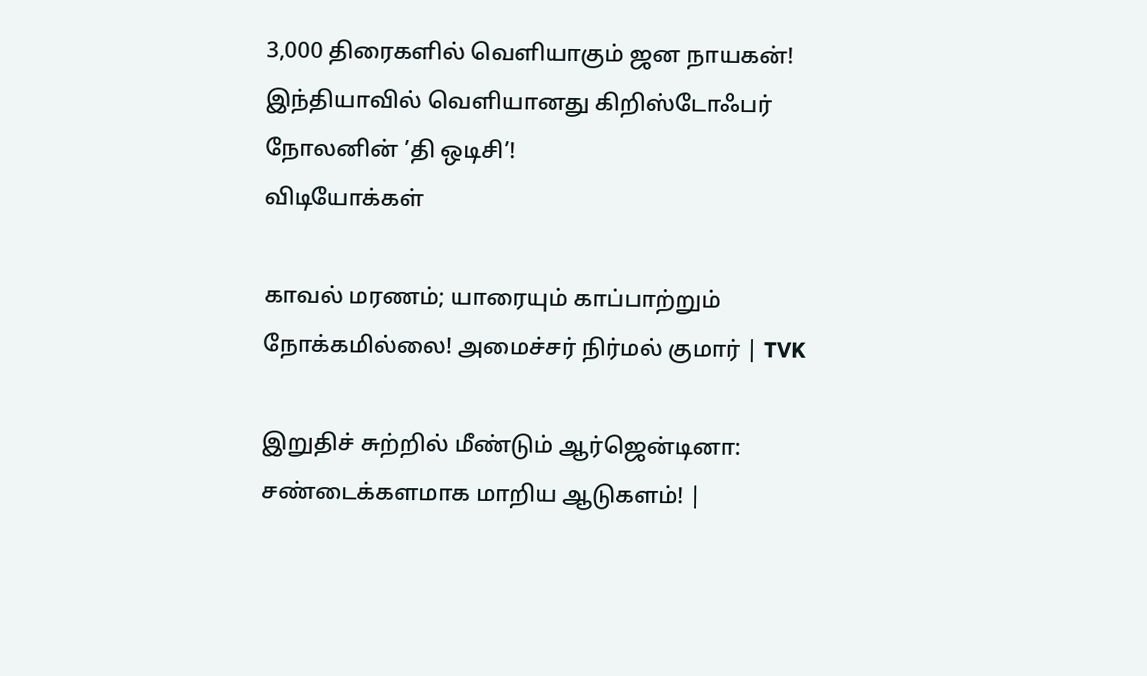3,000 திரைகளில் வெளியாகும் ஜன நாயகன்!
இந்தியாவில் வெளியானது கிறிஸ்டோஃபர் நோலனின் ’தி ஒடிசி’!
விடியோக்கள்

காவல் மரணம்; யாரையும் காப்பாற்றும் நோக்கமில்லை! அமைச்சர் நிர்மல் குமார் | TVK

இறுதிச் சுற்றில் மீண்டும் ஆர்ஜென்டினா: சண்டைக்களமாக மாறிய ஆடுகளம்! |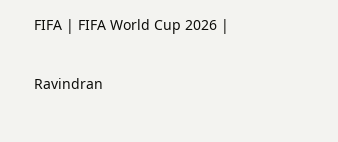FIFA | FIFA World Cup 2026 |

Ravindran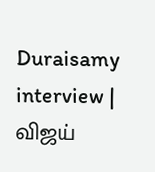Duraisamy interview | விஜய்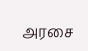அரசை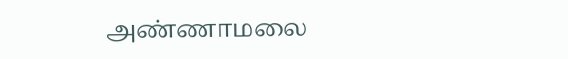அண்ணாமலை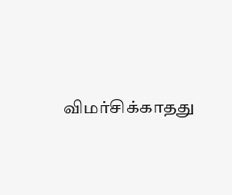விமர்சிக்காதது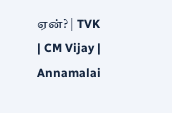ஏன்? | TVK | CM Vijay | Annamalai